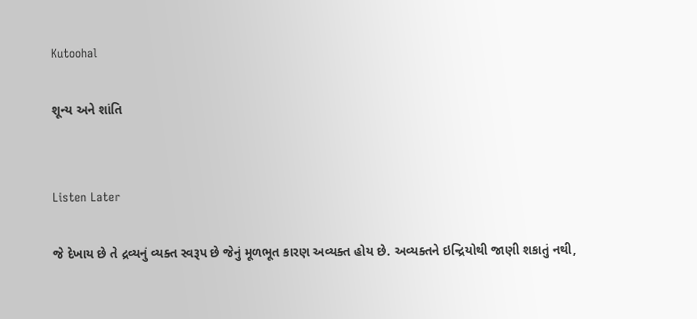Kutoohal

શૂન્ય અને શાંતિ


Listen Later

જે દેખાય છે તે દ્રવ્યનું વ્યક્ત સ્વરૂપ છે જેનું મૂળભૂત કારણ અવ્યક્ત હોય છે. અવ્યક્તને ઇન્દ્રિયોથી જાણી શકાતું નથી,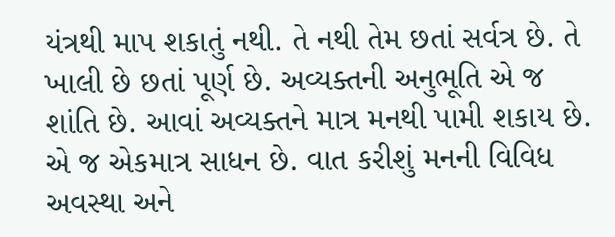યંત્રથી માપ શકાતું નથી. તે નથી તેમ છતાં સર્વત્ર છે. તે ખાલી છે છતાં પૂર્ણ છે. અવ્યક્તની અનુભૂતિ એ જ શાંતિ છે. આવાં અવ્યક્તને માત્ર મનથી પામી શકાય છે. એ જ એકમાત્ર સાધન છે. વાત કરીશું મનની વિવિધ અવસ્થા અને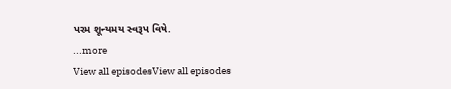પરમ શૂન્યમય સ્વરૂપ વિષે.
...more
View all episodesView all episodes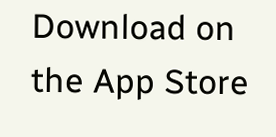Download on the App Store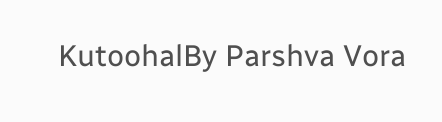KutoohalBy Parshva Vora